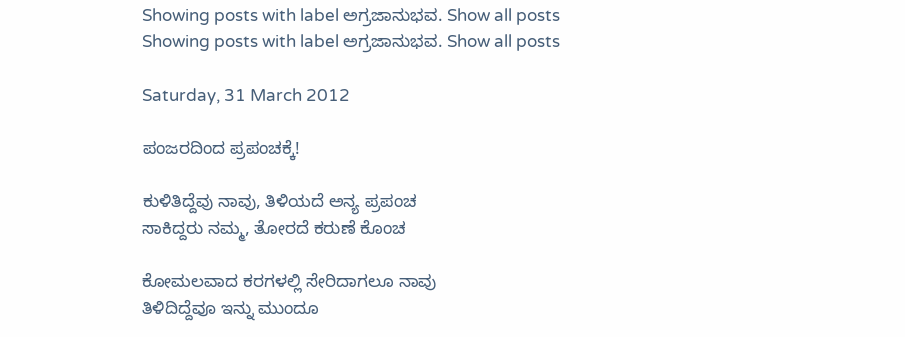Showing posts with label ಅಗ್ರಜಾನುಭವ. Show all posts
Showing posts with label ಅಗ್ರಜಾನುಭವ. Show all posts

Saturday, 31 March 2012

ಪಂಜರದಿಂದ ಪ್ರಪಂಚಕ್ಕೆ!

ಕುಳಿತಿದ್ದೆವು ನಾವು, ತಿಳಿಯದೆ ಅನ್ಯ ಪ್ರಪಂಚ
ಸಾಕಿದ್ದರು ನಮ್ಮ, ತೋರದೆ ಕರುಣೆ ಕೊಂಚ

ಕೋಮಲವಾದ ಕರಗಳಲ್ಲಿ ಸೇರಿದಾಗಲೂ ನಾವು
ತಿಳಿದಿದ್ದೆವೂ ಇನ್ನು ಮುಂದೂ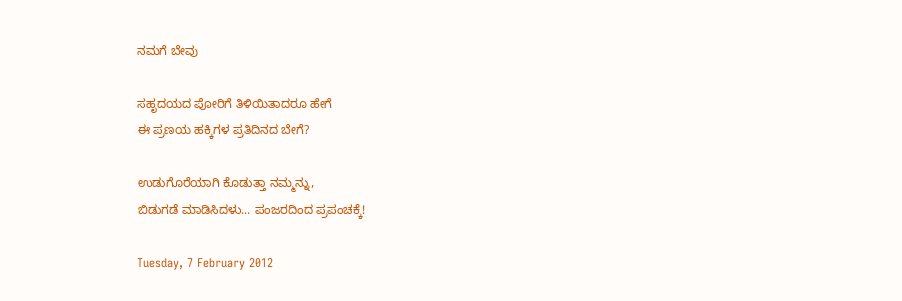ನಮಗೆ ಬೇವು

ಸಹೃದಯದ ಪೋರಿಗೆ ತಿಳಿಯಿತಾದರೂ ಹೇಗೆ
ಈ ಪ್ರಣಯ ಹಕ್ಕಿಗಳ ಪ್ರತಿದಿನದ ಬೇಗೆ?

ಉಡುಗೊರೆಯಾಗಿ ಕೊಡುತ್ತಾ ನಮ್ಮನ್ನು,
ಬಿಡುಗಡೆ ಮಾಡಿಸಿದಳು... ಪಂಜರದಿಂದ ಪ್ರಪಂಚಕ್ಕೆ!

Tuesday, 7 February 2012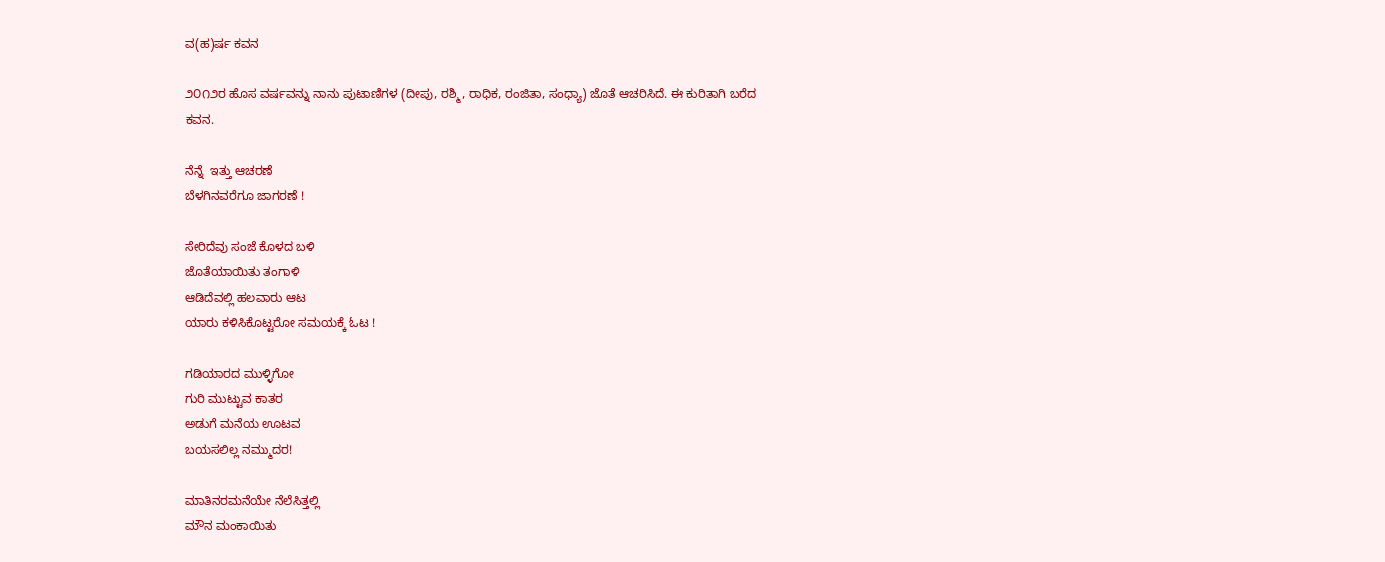ವ(ಹ)ರ್ಷ ಕವನ

೨೦೧೨ರ ಹೊಸ ವರ್ಷವನ್ನು ನಾನು ಪುಟಾಣಿಗಳ (ದೀಪು, ರಶ್ಮಿ, ರಾಧಿಕ, ರಂಜಿತಾ, ಸಂಧ್ಯಾ) ಜೊತೆ ಆಚರಿಸಿದೆ. ಈ ಕುರಿತಾಗಿ ಬರೆದ ಕವನ.

ನೆನ್ನೆ  ಇತ್ತು ಆಚರಣೆ
ಬೆಳಗಿನವರೆಗೂ ಜಾಗರಣೆ !

ಸೇರಿದೆವು ಸಂಜೆ ಕೊಳದ ಬಳಿ
ಜೊತೆಯಾಯಿತು ತಂಗಾಳಿ
ಆಡಿದೆವಲ್ಲಿ ಹಲವಾರು ಆಟ
ಯಾರು ಕಳಿಸಿಕೊಟ್ಟರೋ ಸಮಯಕ್ಕೆ ಓಟ !

ಗಡಿಯಾರದ ಮುಳ್ಳಿಗೋ
ಗುರಿ ಮುಟ್ಟುವ ಕಾತರ
ಅಡುಗೆ ಮನೆಯ ಊಟವ
ಬಯಸಲಿಲ್ಲ ನಮ್ಮುದರ!

ಮಾತಿನರಮನೆಯೇ ನೆಲೆಸಿತ್ತಲ್ಲಿ
ಮೌನ ಮಂಕಾಯಿತು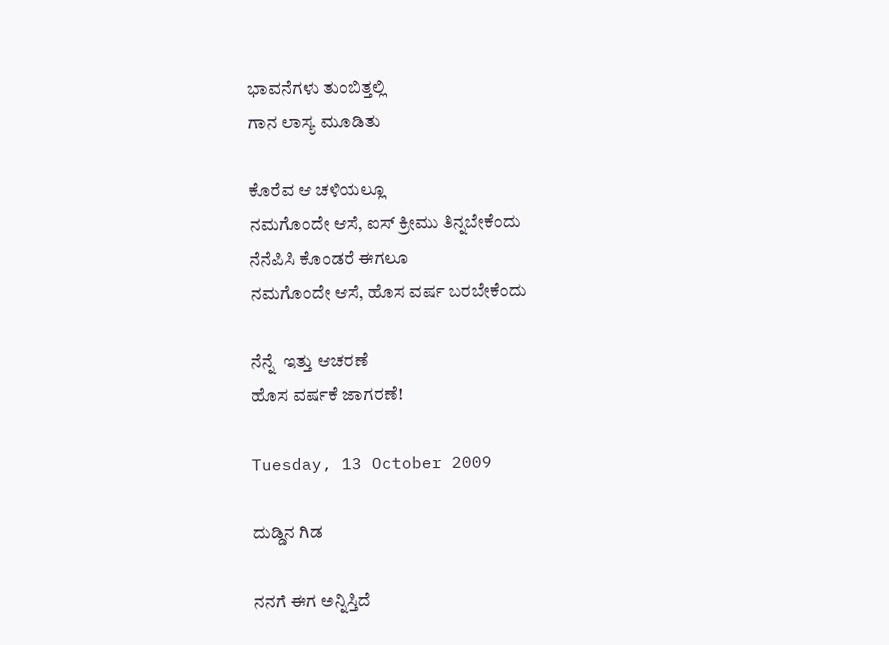ಭಾವನೆಗಳು ತುಂಬಿತ್ತಲ್ಲಿ
ಗಾನ ಲಾಸ್ಯ ಮೂಡಿತು

ಕೊರೆವ ಆ ಚಳಿಯಲ್ಲೂ
ನಮಗೊಂದೇ ಆಸೆ, ಐಸ್ ಕ್ರೀಮು ತಿನ್ನಬೇಕೆಂದು
ನೆನೆಪಿಸಿ ಕೊಂಡರೆ ಈಗಲೂ
ನಮಗೊಂದೇ ಆಸೆ, ಹೊಸ ವರ್ಷ ಬರಬೇಕೆಂದು

ನೆನ್ನೆ  ಇತ್ತು ಆಚರಣೆ
ಹೊಸ ವರ್ಷಕೆ ಜಾಗರಣೆ!

Tuesday, 13 October 2009

ದುಡ್ಡಿನ ಗಿಡ

ನನಗೆ ಈಗ ಅನ್ನಿಸ್ತಿದೆ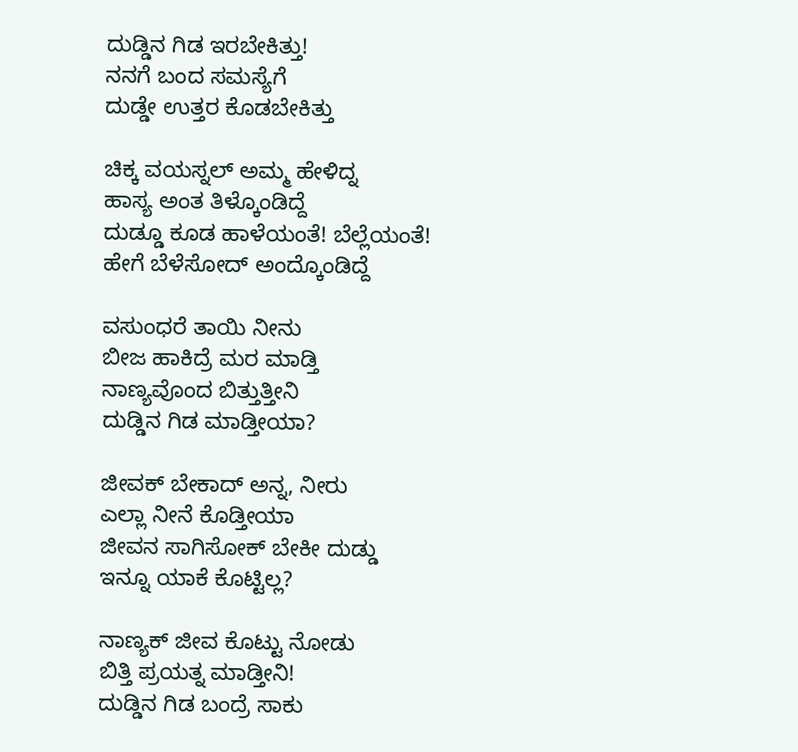ದುಡ್ಡಿನ ಗಿಡ ಇರಬೇಕಿತ್ತು!
ನನಗೆ ಬಂದ ಸಮಸ್ಯೆಗೆ
ದುಡ್ಡೇ ಉತ್ತರ ಕೊಡಬೇಕಿತ್ತು

ಚಿಕ್ಕ ವಯಸ್ನಲ್ ಅಮ್ಮ ಹೇಳಿದ್ನ
ಹಾಸ್ಯ ಅಂತ ತಿಳ್ಕೊಂಡಿದ್ದೆ
ದುಡ್ಡೂ ಕೂಡ ಹಾಳೆಯಂತೆ! ಬೆಲ್ಲೆಯಂತೆ!
ಹೇಗೆ ಬೆಳೆಸೋದ್ ಅಂದ್ಕೊಂಡಿದ್ದೆ

ವಸುಂಧರೆ ತಾಯಿ ನೀನು
ಬೀಜ ಹಾಕಿದ್ರೆ ಮರ ಮಾಡ್ತಿ
ನಾಣ್ಯವೊಂದ ಬಿತ್ತುತ್ತೀನಿ
ದುಡ್ಡಿನ ಗಿಡ ಮಾಡ್ತೀಯಾ?

ಜೀವಕ್ ಬೇಕಾದ್ ಅನ್ನ, ನೀರು
ಎಲ್ಲಾ ನೀನೆ ಕೊಡ್ತೀಯಾ
ಜೀವನ ಸಾಗಿಸೋಕ್ ಬೇಕೀ ದುಡ್ಡು
ಇನ್ನೂ ಯಾಕೆ ಕೊಟ್ಟಿಲ್ಲ?

ನಾಣ್ಯಕ್ ಜೀವ ಕೊಟ್ಟು ನೋಡು
ಬಿತ್ತಿ ಪ್ರಯತ್ನ ಮಾಡ್ತೀನಿ!
ದುಡ್ಡಿನ ಗಿಡ ಬಂದ್ರೆ ಸಾಕು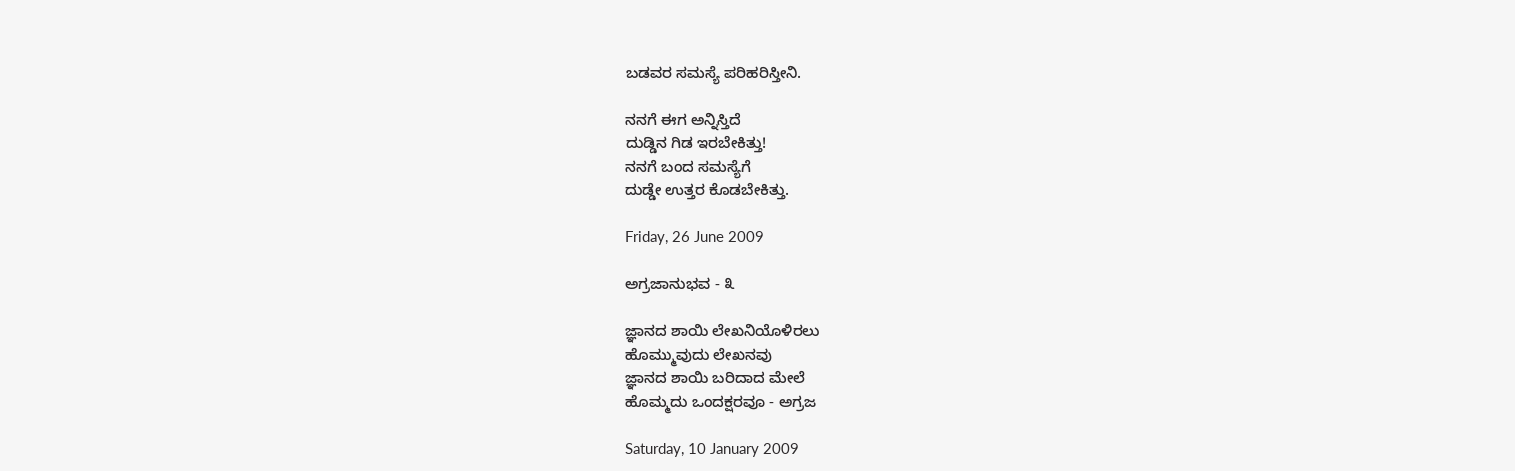ಬಡವರ ಸಮಸ್ಯೆ ಪರಿಹರಿಸ್ತೀನಿ.

ನನಗೆ ಈಗ ಅನ್ನಿಸ್ತಿದೆ
ದುಡ್ಡಿನ ಗಿಡ ಇರಬೇಕಿತ್ತು!
ನನಗೆ ಬಂದ ಸಮಸ್ಯೆಗೆ
ದುಡ್ಡೇ ಉತ್ತರ ಕೊಡಬೇಕಿತ್ತು.

Friday, 26 June 2009

ಅಗ್ರಜಾನುಭವ - ೩

ಜ್ಞಾನದ ಶಾಯಿ ಲೇಖನಿಯೊಳಿರಲು
ಹೊಮ್ಮುವುದು ಲೇಖನವು
ಜ್ಞಾನದ ಶಾಯಿ ಬರಿದಾದ ಮೇಲೆ
ಹೊಮ್ಮದು ಒಂದಕ್ಷರವೂ - ಅಗ್ರಜ

Saturday, 10 January 2009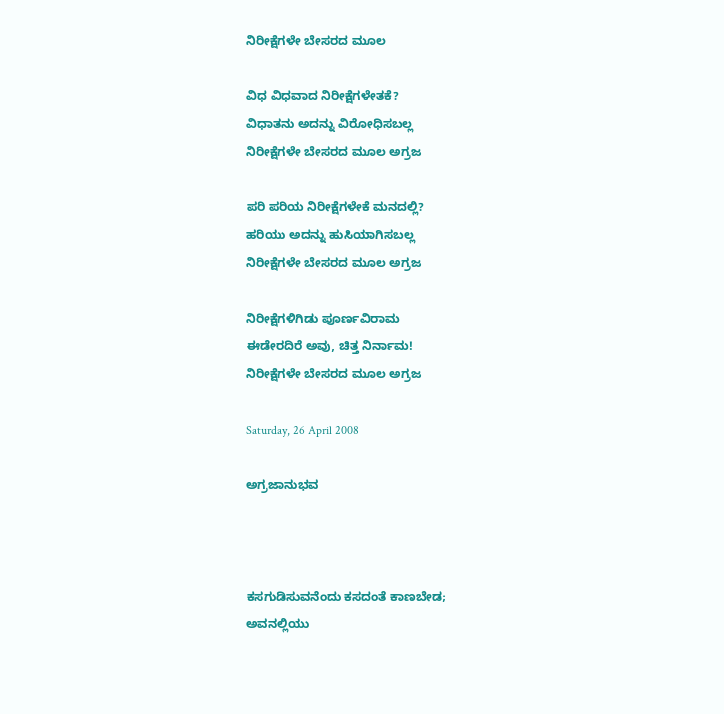ನಿರೀಕ್ಷೆಗಳೇ ಬೇಸರದ ಮೂಲ

ವಿಧ ವಿಧವಾದ ನಿರೀಕ್ಷೆಗಳೇತಕೆ?
ವಿಧಾತನು ಅದನ್ನು ವಿರೋಧಿಸಬಲ್ಲ
ನಿರೀಕ್ಷೆಗಳೇ ಬೇಸರದ ಮೂಲ ಅಗ್ರಜ

ಪರಿ ಪರಿಯ ನಿರೀಕ್ಷೆಗಳೇಕೆ ಮನದಲ್ಲಿ?
ಹರಿಯು ಅದನ್ನು ಹುಸಿಯಾಗಿಸಬಲ್ಲ
ನಿರೀಕ್ಷೆಗಳೇ ಬೇಸರದ ಮೂಲ ಅಗ್ರಜ

ನಿರೀಕ್ಷೆಗಳಿಗಿಡು ಪೂರ್ಣವಿರಾಮ
ಈಡೇರದಿರೆ ಅವು, ಚಿತ್ತ ನಿರ್ನಾಮ!
ನಿರೀಕ್ಷೆಗಳೇ ಬೇಸರದ ಮೂಲ ಅಗ್ರಜ

Saturday, 26 April 2008

ಅಗ್ರಜಾನುಭವ



ಕಸಗುಡಿಸುವನೆಂದು ಕಸದಂತೆ ಕಾಣಬೇಡ;
ಅವನಲ್ಲಿಯು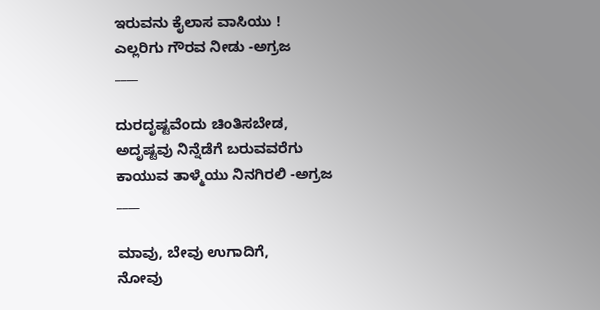ಇರುವನು ಕೈಲಾಸ ವಾಸಿಯು !
ಎಲ್ಲರಿಗು ಗೌರವ ನೀಡು -ಅಗ್ರಜ
____

ದುರದೃಷ್ಟವೆಂದು ಚಿಂತಿಸಬೇಡ,
ಅದೃಷ್ಟವು ನಿನ್ನೆಡೆಗೆ ಬರುವವರೆಗು
ಕಾಯುವ ತಾಳ್ಮೆಯು ನಿನಗಿರಲಿ -ಅಗ್ರಜ
____

ಮಾವು, ಬೇವು ಉಗಾದಿಗೆ,
ನೋವು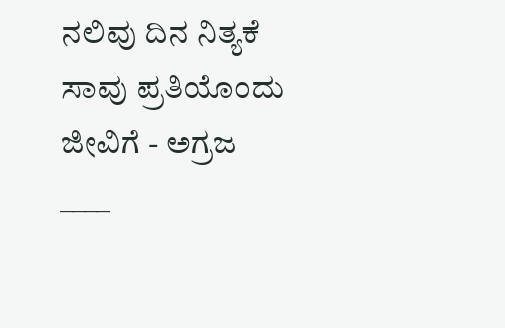ನಲಿವು ದಿನ ನಿತ್ಯಕೆ
ಸಾವು ಪ್ರತಿಯೊಂದು ಜೀವಿಗೆ - ಅಗ್ರಜ
____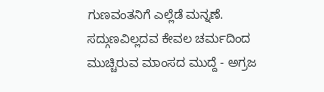ಗುಣವಂತನಿಗೆ ಎಲ್ಲೆಡೆ ಮನ್ನಣೆ.
ಸದ್ಗುಣವಿಲ್ಲದವ ಕೇವಲ ಚರ್ಮದಿಂದ
ಮುಚ್ಚಿರುವ ಮಾಂಸದ ಮುದ್ದೆ - ಅಗ್ರಜ